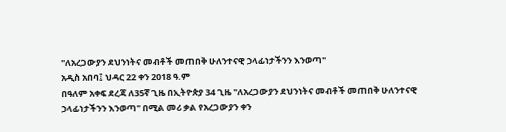"ለአረጋውያን ደህንነትና መብቶች መጠበቅ ሁለንተናዊ ኃላፊነታችንን እንወጣ"
አዲስ አበባ፤ ህዳር 22 ቀን 2018 ዓ.ም
በዓለም አቀፍ ደረጃ ለ35ኛ ጊዜ በኢትዮጵያ 34 ጊዜ "ለአረጋውያን ደህንነትና መብቶች መጠበቅ ሁለንተናዊ ኃላፊነታችንን እንወጣ" በሚል መሪ ቃል የአረጋውያን ቀን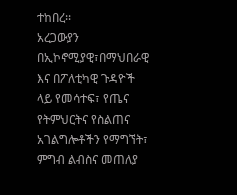ተከበረ፡፡
አረጋውያን በኢኮኖሚያዊ፣በማህበራዊ እና በፖለቲካዊ ጉዳዮች ላይ የመሳተፍ፣ የጤና የትምህርትና የስልጠና አገልግሎቶችን የማግኘት፣ ምግብ ልብስና መጠለያ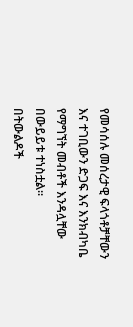የመሳሰሉ መሰረታዊ ፍላጎቶቻቸውን እና ተገቢውን ድጋፍ እና እንክብካቤ የማግኘት መብቶች እንዳሏቸው በውይይቱ ተነስቷል፡፡
በትውልዶች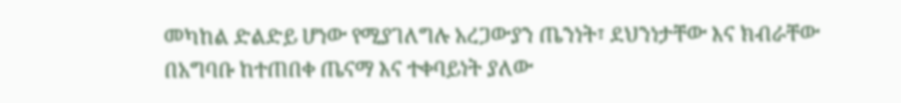መካከል ድልድይ ሆነው የሚያገለግሉ አረጋውያን ጤንነት፣ ደህንነታቸው እና ክብራቸው በአግባቡ ከተጠበቀ ጤናማ እና ተቀባይነት ያለው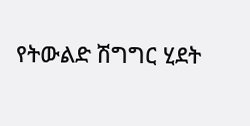የትውልድ ሽግግር ሂደት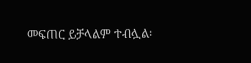መፍጠር ይቻላልም ተብሏል፡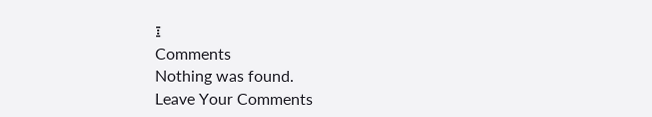፤
Comments
Nothing was found.
Leave Your Comments